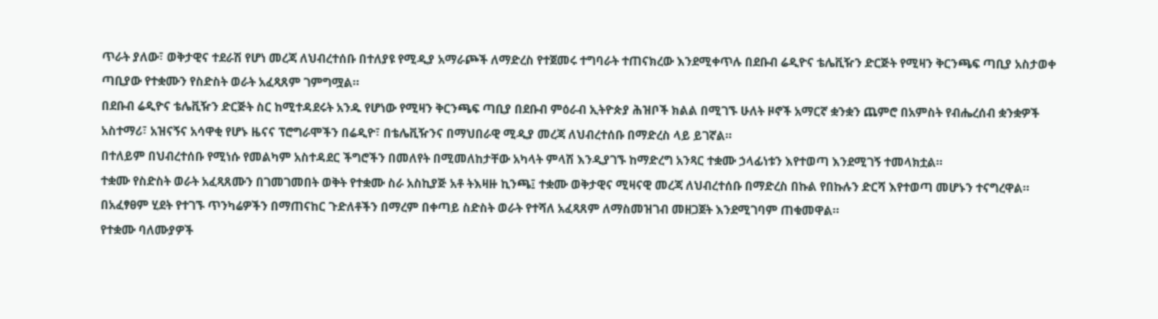ጥራት ያለው፣ ወቅታዊና ተደራሽ የሆነ መረጃ ለህብረተሰቡ በተለያዩ የሚዲያ አማራጮች ለማድረስ የተጀመሩ ተግባራት ተጠናክረው እንደሚቀጥሉ በደቡብ ሬዲዮና ቴሌቪዥን ድርጅት የሚዛን ቅርንጫፍ ጣቢያ አስታወቀ
ጣቢያው የተቋሙን የስድስት ወራት አፈጻጸም ገምግሟል።
በደቡብ ሬዲዮና ቴሌቪዥን ድርጅት ስር ከሚተዳደሩት አንዱ የሆነው የሚዛን ቅርንጫፍ ጣቢያ በደቡብ ምዕራብ ኢትዮጵያ ሕዝቦች ክልል በሚገኙ ሁለት ዞኖች አማርኛ ቋንቋን ጨምሮ በአምስት የብሔረሰብ ቋንቋዎች አስተማሪ፣ አዝናኝና አሳዋቂ የሆኑ ዜናና ፕሮግራሞችን በሬዲዮ፣ በቴሌቪዥንና በማህበራዊ ሚዲያ መረጃ ለህብረተሰቡ በማድረስ ላይ ይገኛል።
በተለይም በህብረተሰቡ የሚነሱ የመልካም አስተዳደር ችግሮችን በመለየት በሚመለከታቸው አካላት ምላሽ እንዲያገኙ ከማድረግ አንጻር ተቋሙ ኃላፊነቱን እየተወጣ እንደሚገኝ ተመላክቷል።
ተቋሙ የስድስት ወራት አፈጻጸሙን በገመገመበት ወቅት የተቋሙ ስራ አስኪያጅ አቶ ትእዛዙ ኪንጫ፤ ተቋሙ ወቅታዊና ሚዛናዊ መረጃ ለህብረተሰቡ በማድረስ በኩል የበኩሉን ድርሻ እየተወጣ መሆኑን ተናግረዋል።
በአፈፃፀም ሂደት የተገኙ ጥንካሬዎችን በማጠናከር ጉድለቶችን በማረም በቀጣይ ስድስት ወራት የተሻለ አፈጻጸም ለማስመዝገብ መዘጋጀት እንደሚገባም ጠቁመዋል።
የተቋሙ ባለሙያዎች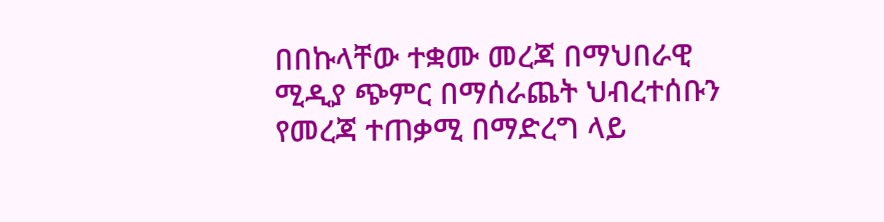በበኩላቸው ተቋሙ መረጃ በማህበራዊ ሚዲያ ጭምር በማሰራጨት ህብረተሰቡን የመረጃ ተጠቃሚ በማድረግ ላይ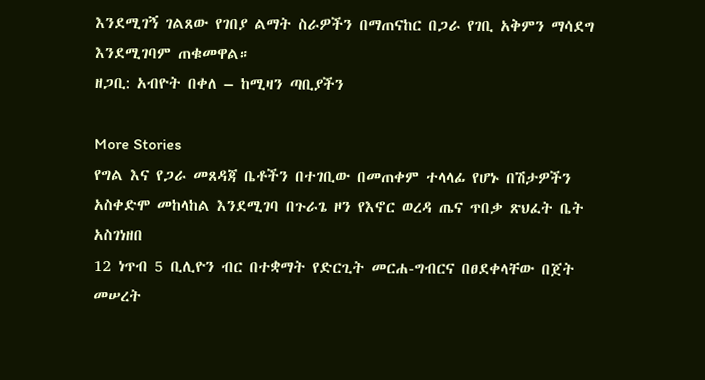እንደሚገኝ ገልጸው የገበያ ልማት ስራዎችን በማጠናከር በጋራ የገቢ አቅምን ማሳደግ እንደሚገባም ጠቁመዋል።
ዘጋቢ: አብዮት በቀለ – ከሚዛን ጣቢያችን

More Stories
የግል እና የጋራ መጸዳጃ ቤቶችን በተገቢው በመጠቀም ተላላፊ የሆኑ በሽታዎችን አስቀድሞ መከላከል እንደሚገባ በጉራጌ ዞን የእኖር ወረዳ ጤና ጥበቃ ጽህፈት ቤት አስገነዘበ
12 ነጥብ 5 ቢሊዮን ብር በተቋማት የድርጊት መርሐ-ግብርና በፀደቀላቸው በጀት መሠረት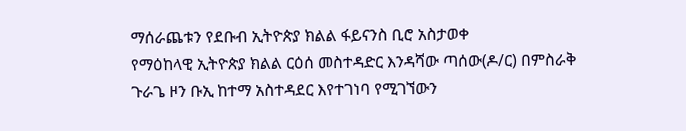ማሰራጨቱን የደቡብ ኢትዮጵያ ክልል ፋይናንስ ቢሮ አስታወቀ
የማዕከላዊ ኢትዮጵያ ክልል ርዕሰ መስተዳድር እንዳሻው ጣሰው(ዶ/ር) በምስራቅ ጉራጌ ዞን ቡኢ ከተማ አስተዳደር እየተገነባ የሚገኘውን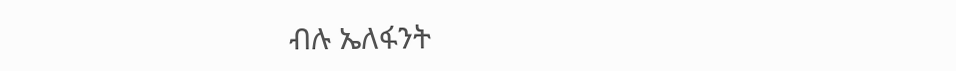ብሉ ኤለፋንት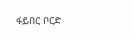ፋይበር ቦርድ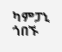ካምፓኒ ጎበኙ